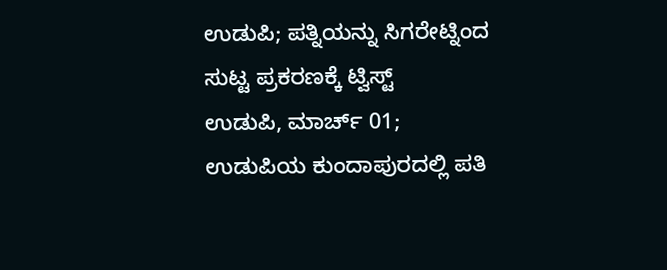ಉಡುಪಿ; ಪತ್ನಿಯನ್ನು ಸಿಗರೇಟ್ನಿಂದ ಸುಟ್ಟ ಪ್ರಕರಣಕ್ಕೆ ಟ್ವಿಸ್ಟ್
ಉಡುಪಿ, ಮಾರ್ಚ್ 01; ಉಡುಪಿಯ ಕುಂದಾಪುರದಲ್ಲಿ ಪತಿ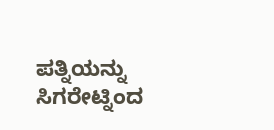ಪತ್ನಿಯನ್ನು ಸಿಗರೇಟ್ನಿಂದ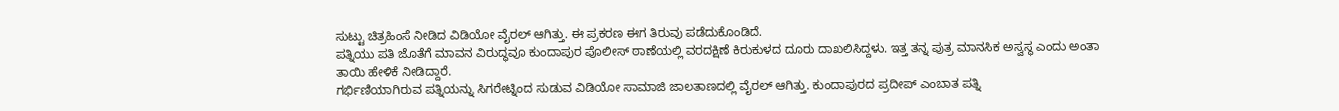ಸುಟ್ಟು ಚಿತ್ರಹಿಂಸೆ ನೀಡಿದ ವಿಡಿಯೋ ವೈರಲ್ ಆಗಿತ್ತು. ಈ ಪ್ರಕರಣ ಈಗ ತಿರುವು ಪಡೆದುಕೊಂಡಿದೆ.
ಪತ್ನಿಯು ಪತಿ ಜೊತೆಗೆ ಮಾವನ ವಿರುದ್ಧವೂ ಕುಂದಾಪುರ ಪೊಲೀಸ್ ಠಾಣೆಯಲ್ಲಿ ವರದಕ್ಷಿಣೆ ಕಿರುಕುಳದ ದೂರು ದಾಖಲಿಸಿದ್ದಳು. ಇತ್ತ ತನ್ನ ಪುತ್ರ ಮಾನಸಿಕ ಅಸ್ವಸ್ಥ ಎಂದು ಅಂತಾ ತಾಯಿ ಹೇಳಿಕೆ ನೀಡಿದ್ದಾರೆ.
ಗರ್ಭಿಣಿಯಾಗಿರುವ ಪತ್ನಿಯನ್ನು ಸಿಗರೇಟ್ನಿಂದ ಸುಡುವ ವಿಡಿಯೋ ಸಾಮಾಜಿ ಜಾಲತಾಣದಲ್ಲಿ ವೈರಲ್ ಆಗಿತ್ತು. ಕುಂದಾಪುರದ ಪ್ರದೀಪ್ ಎಂಬಾತ ಪತ್ನಿ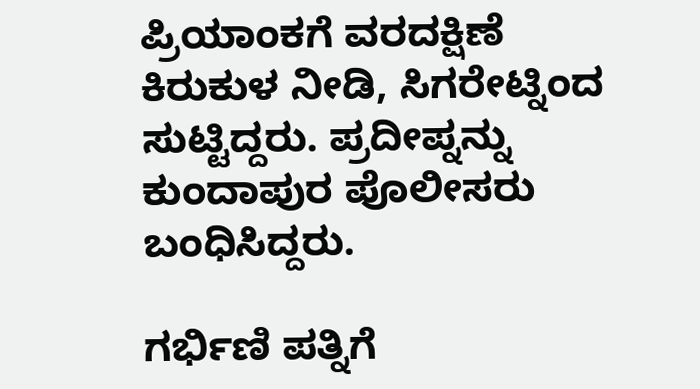ಪ್ರಿಯಾಂಕಗೆ ವರದಕ್ಷಿಣೆ ಕಿರುಕುಳ ನೀಡಿ, ಸಿಗರೇಟ್ನಿಂದ ಸುಟ್ಟಿದ್ದರು. ಪ್ರದೀಪ್ನನ್ನು ಕುಂದಾಪುರ ಪೊಲೀಸರು ಬಂಧಿಸಿದ್ದರು.

ಗರ್ಭಿಣಿ ಪತ್ನಿಗೆ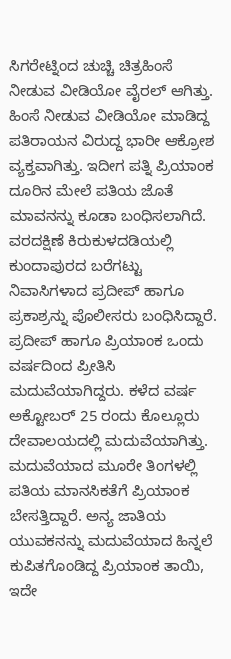ಸಿಗರೇಟ್ನಿಂದ ಚುಚ್ಚಿ ಚಿತ್ರಹಿಂಸೆ ನೀಡುವ ವೀಡಿಯೋ ವೈರಲ್ ಆಗಿತ್ತು. ಹಿಂಸೆ ನೀಡುವ ವೀಡಿಯೋ ಮಾಡಿದ್ದ ಪತಿರಾಯನ ವಿರುದ್ದ ಭಾರೀ ಆಕ್ರೋಶ ವ್ಯಕ್ತವಾಗಿತ್ತು. ಇದೀಗ ಪತ್ನಿ ಪ್ರಿಯಾಂಕ ದೂರಿನ ಮೇಲೆ ಪತಿಯ ಜೊತೆ ಮಾವನನ್ನು ಕೂಡಾ ಬಂಧಿಸಲಾಗಿದೆ. ವರದಕ್ಷಿಣೆ ಕಿರುಕುಳದಡಿಯಲ್ಲಿ ಕುಂದಾಪುರದ ಬರೆಗಟ್ಟು ನಿವಾಸಿಗಳಾದ ಪ್ರದೀಪ್ ಹಾಗೂ ಪ್ರಕಾಶ್ರನ್ನು ಪೊಲೀಸರು ಬಂಧಿಸಿದ್ದಾರೆ.
ಪ್ರದೀಪ್ ಹಾಗೂ ಪ್ರಿಯಾಂಕ ಒಂದು ವರ್ಷದಿಂದ ಪ್ರೀತಿಸಿ ಮದುವೆಯಾಗಿದ್ದರು. ಕಳೆದ ವರ್ಷ ಅಕ್ಟೋಬರ್ 25 ರಂದು ಕೊಲ್ಲೂರು ದೇವಾಲಯದಲ್ಲಿ ಮದುವೆಯಾಗಿತ್ತು. ಮದುವೆಯಾದ ಮೂರೇ ತಿಂಗಳಲ್ಲಿ ಪತಿಯ ಮಾನಸಿಕತೆಗೆ ಪ್ರಿಯಾಂಕ ಬೇಸತ್ತಿದ್ದಾರೆ. ಅನ್ಯ ಜಾತಿಯ ಯುವಕನನ್ನು ಮದುವೆಯಾದ ಹಿನ್ನಲೆ ಕುಪಿತಗೊಂಡಿದ್ದ ಪ್ರಿಯಾಂಕ ತಾಯಿ, ಇದೇ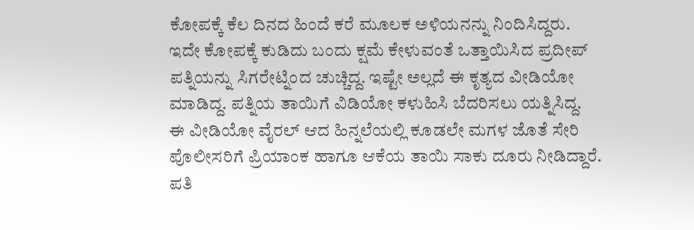ಕೋಪಕ್ಕೆ ಕೆಲ ದಿನದ ಹಿಂದೆ ಕರೆ ಮೂಲಕ ಅಳಿಯನನ್ನು ನಿಂದಿಸಿದ್ದರು.
ಇದೇ ಕೋಪಕ್ಕೆ ಕುಡಿದು ಬಂದು ಕ್ಷಮೆ ಕೇಳುವಂತೆ ಒತ್ತಾಯಿಸಿದ ಪ್ರದೀಪ್ ಪತ್ನಿಯನ್ನು ಸಿಗರೇಟ್ನಿಂದ ಚುಚ್ಚಿದ್ದ. ಇಷ್ಟೇ ಅಲ್ಲದೆ ಈ ಕೃತ್ಯದ ವೀಡಿಯೋ ಮಾಡಿದ್ದ. ಪತ್ನಿಯ ತಾಯಿಗೆ ವಿಡಿಯೋ ಕಳುಹಿಸಿ ಬೆದರಿಸಲು ಯತ್ನಿಸಿದ್ದ.
ಈ ವೀಡಿಯೋ ವೈರಲ್ ಆದ ಹಿನ್ನಲೆಯಲ್ಲಿ ಕೂಡಲೇ ಮಗಳ ಜೊತೆ ಸೇರಿ ಪೊಲೀಸರಿಗೆ ಪ್ರಿಯಾಂಕ ಹಾಗೂ ಆಕೆಯ ತಾಯಿ ಸಾಕು ದೂರು ನೀಡಿದ್ದಾರೆ. ಪತಿ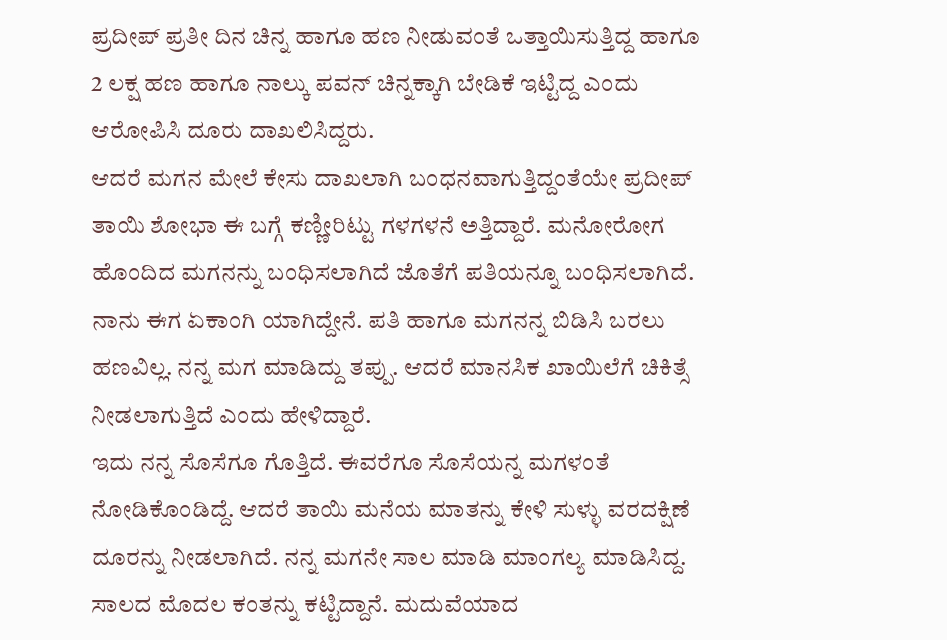ಪ್ರದೀಪ್ ಪ್ರತೀ ದಿನ ಚಿನ್ನ ಹಾಗೂ ಹಣ ನೀಡುವಂತೆ ಒತ್ತಾಯಿಸುತ್ತಿದ್ದ ಹಾಗೂ 2 ಲಕ್ಷ ಹಣ ಹಾಗೂ ನಾಲ್ಕು ಪವನ್ ಚಿನ್ನಕ್ಕಾಗಿ ಬೇಡಿಕೆ ಇಟ್ಟಿದ್ದ ಎಂದು ಆರೋಪಿಸಿ ದೂರು ದಾಖಲಿಸಿದ್ದರು.
ಆದರೆ ಮಗನ ಮೇಲೆ ಕೇಸು ದಾಖಲಾಗಿ ಬಂಧನವಾಗುತ್ತಿದ್ದಂತೆಯೇ ಪ್ರದೀಪ್ ತಾಯಿ ಶೋಭಾ ಈ ಬಗ್ಗೆ ಕಣ್ಣೀರಿಟ್ಟು ಗಳಗಳನೆ ಅತ್ತಿದ್ದಾರೆ. ಮನೋರೋಗ ಹೊಂದಿದ ಮಗನನ್ನು ಬಂಧಿಸಲಾಗಿದೆ ಜೊತೆಗೆ ಪತಿಯನ್ನೂ ಬಂಧಿಸಲಾಗಿದೆ. ನಾನು ಈಗ ಏಕಾಂಗಿ ಯಾಗಿದ್ದೇನೆ. ಪತಿ ಹಾಗೂ ಮಗನನ್ನ ಬಿಡಿಸಿ ಬರಲು ಹಣವಿಲ್ಲ. ನನ್ನ ಮಗ ಮಾಡಿದ್ದು ತಪ್ಪು. ಆದರೆ ಮಾನಸಿಕ ಖಾಯಿಲೆಗೆ ಚಿಕಿತ್ಸೆ ನೀಡಲಾಗುತ್ತಿದೆ ಎಂದು ಹೇಳಿದ್ದಾರೆ.
ಇದು ನನ್ನ ಸೊಸೆಗೂ ಗೊತ್ತಿದೆ. ಈವರೆಗೂ ಸೊಸೆಯನ್ನ ಮಗಳಂತೆ ನೋಡಿಕೊಂಡಿದ್ದೆ. ಆದರೆ ತಾಯಿ ಮನೆಯ ಮಾತನ್ನು ಕೇಳಿ ಸುಳ್ಳು ವರದಕ್ಷಿಣೆ ದೂರನ್ನು ನೀಡಲಾಗಿದೆ. ನನ್ನ ಮಗನೇ ಸಾಲ ಮಾಡಿ ಮಾಂಗಲ್ಯ ಮಾಡಿಸಿದ್ದ. ಸಾಲದ ಮೊದಲ ಕಂತನ್ನು ಕಟ್ಟಿದ್ದಾನೆ. ಮದುವೆಯಾದ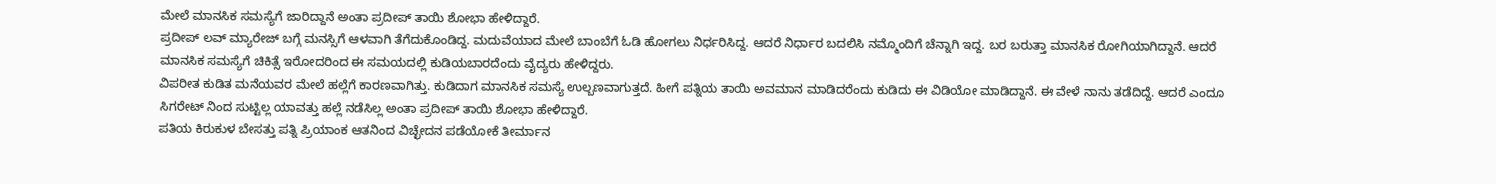ಮೇಲೆ ಮಾನಸಿಕ ಸಮಸ್ಯೆಗೆ ಜಾರಿದ್ದಾನೆ ಅಂತಾ ಪ್ರದೀಪ್ ತಾಯಿ ಶೋಭಾ ಹೇಳಿದ್ದಾರೆ.
ಪ್ರದೀಪ್ ಲವ್ ಮ್ಯಾರೇಜ್ ಬಗ್ಗೆ ಮನಸ್ಸಿಗೆ ಆಳವಾಗಿ ತೆಗೆದುಕೊಂಡಿದ್ದ. ಮದುವೆಯಾದ ಮೇಲೆ ಬಾಂಬೆಗೆ ಓಡಿ ಹೋಗಲು ನಿರ್ಧರಿಸಿದ್ದ. ಆದರೆ ನಿರ್ಧಾರ ಬದಲಿಸಿ ನಮ್ಮೊಂದಿಗೆ ಚೆನ್ನಾಗಿ ಇದ್ದ. ಬರ ಬರುತ್ತಾ ಮಾನಸಿಕ ರೋಗಿಯಾಗಿದ್ದಾನೆ. ಆದರೆ ಮಾನಸಿಕ ಸಮಸ್ಯೆಗೆ ಚಿಕಿತ್ಸೆ ಇರೋದರಿಂದ ಈ ಸಮಯದಲ್ಲಿ ಕುಡಿಯಬಾರದೆಂದು ವೈದ್ಯರು ಹೇಳಿದ್ದರು.
ವಿಪರೀತ ಕುಡಿತ ಮನೆಯವರ ಮೇಲೆ ಹಲ್ಲೆಗೆ ಕಾರಣವಾಗಿತ್ತು. ಕುಡಿದಾಗ ಮಾನಸಿಕ ಸಮಸ್ಯೆ ಉಲ್ಬಣವಾಗುತ್ತದೆ. ಹೀಗೆ ಪತ್ನಿಯ ತಾಯಿ ಅವಮಾನ ಮಾಡಿದರೆಂದು ಕುಡಿದು ಈ ವಿಡಿಯೋ ಮಾಡಿದ್ದಾನೆ. ಈ ವೇಳೆ ನಾನು ತಡೆದಿದ್ದೆ. ಆದರೆ ಎಂದೂ ಸಿಗರೇಟ್ ನಿಂದ ಸುಟ್ಟಿಲ್ಲ ಯಾವತ್ತು ಹಲ್ಲೆ ನಡೆಸಿಲ್ಲ ಅಂತಾ ಪ್ರದೀಪ್ ತಾಯಿ ಶೋಭಾ ಹೇಳಿದ್ದಾರೆ.
ಪತಿಯ ಕಿರುಕುಳ ಬೇಸತ್ತು ಪತ್ನಿ ಪ್ರಿಯಾಂಕ ಆತನಿಂದ ವಿಚ್ಛೇದನ ಪಡೆಯೋಕೆ ತೀರ್ಮಾನ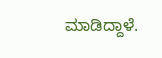ಮಾಡಿದ್ದಾಳೆ.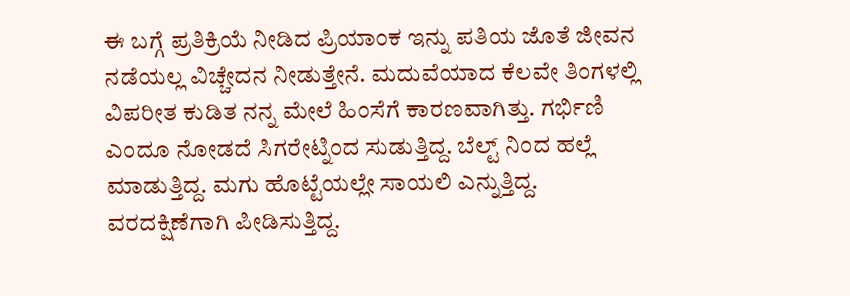ಈ ಬಗ್ಗೆ ಪ್ರತಿಕ್ರಿಯೆ ನೀಡಿದ ಪ್ರಿಯಾಂಕ ಇನ್ನು ಪತಿಯ ಜೊತೆ ಜೀವನ ನಡೆಯಲ್ಲ ವಿಚ್ಚೇದನ ನೀಡುತ್ತೇನೆ. ಮದುವೆಯಾದ ಕೆಲವೇ ತಿಂಗಳಲ್ಲಿ ವಿಪರೀತ ಕುಡಿತ ನನ್ನ ಮೇಲೆ ಹಿಂಸೆಗೆ ಕಾರಣವಾಗಿತ್ತು. ಗರ್ಭಿಣಿ ಎಂದೂ ನೋಡದೆ ಸಿಗರೇಟ್ನಿಂದ ಸುಡುತ್ತಿದ್ದ. ಬೆಲ್ಟ್ ನಿಂದ ಹಲ್ಲೆ ಮಾಡುತ್ತಿದ್ದ. ಮಗು ಹೊಟ್ಟೆಯಲ್ಲೇ ಸಾಯಲಿ ಎನ್ನುತ್ತಿದ್ದ. ವರದಕ್ಷಿಣೆಗಾಗಿ ಪೀಡಿಸುತ್ತಿದ್ದ.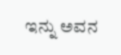ಇನ್ನು ಅವನ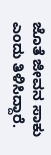ಜೊತೆ ಜೀವನ ಸಾಕು ಎಂದು ತಿಳಿಸಿದ್ದಾರೆ.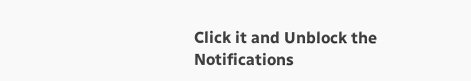Click it and Unblock the Notifications